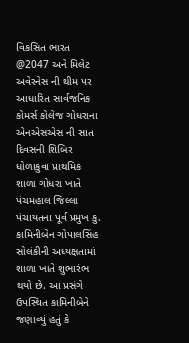વિકસિત ભારત @2047 અને મિલેટ અવેરનેસ ની થીમ પર આધારિત સાર્વજનિક કોમર્સ કોલેજ ગોધરાના એનએસએસ ની સાત દિવસની શિબિર ધોળાકુવા પ્રાથમિક શાળા ગોધરા ખાતે પંચમહાલ જિલ્લા પંચાયતના પૂર્વ પ્રમુખ કુ. કામિનીબેન ગોપાલસિંહ સોલંકીની અધ્યક્ષતામાં શાળા ખાતે શુભારંભ થયો છે. આ પ્રસંગે ઉપસ્થિત કામિનીબેને જણાવ્યું હતું કે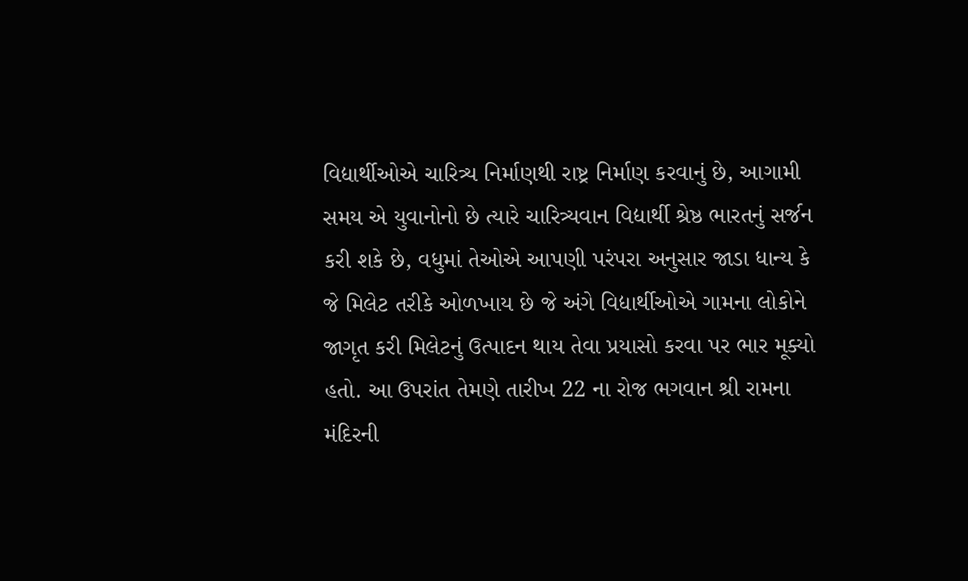વિદ્યાર્થીઓએ ચારિત્ર્ય નિર્માણથી રાષ્ટ્ર નિર્માણ કરવાનું છે, આગામી સમય એ યુવાનોનો છે ત્યારે ચારિત્ર્યવાન વિદ્યાર્થી શ્રેષ્ઠ ભારતનું સર્જન કરી શકે છે, વધુમાં તેઓએ આપણી પરંપરા અનુસાર જાડા ધાન્ય કે જે મિલેટ તરીકે ઓળખાય છે જે અંગે વિદ્યાર્થીઓએ ગામના લોકોને જાગૃત કરી મિલેટનું ઉત્પાદન થાય તેવા પ્રયાસો કરવા પર ભાર મૂક્યો હતો. આ ઉપરાંત તેમણે તારીખ 22 ના રોજ ભગવાન શ્રી રામના મંદિરની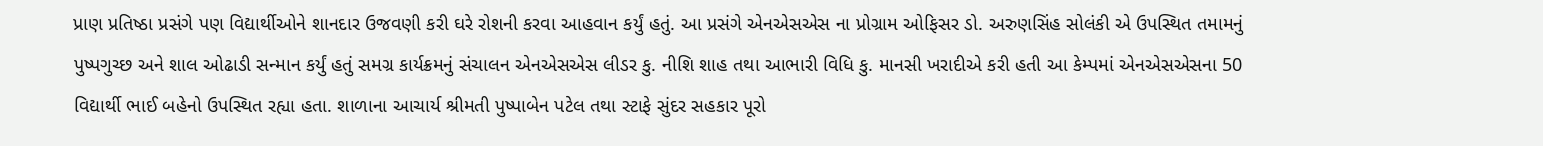પ્રાણ પ્રતિષ્ઠા પ્રસંગે પણ વિદ્યાર્થીઓને શાનદાર ઉજવણી કરી ઘરે રોશની કરવા આહવાન કર્યું હતું. આ પ્રસંગે એનએસએસ ના પ્રોગ્રામ ઓફિસર ડો. અરુણસિંહ સોલંકી એ ઉપસ્થિત તમામનું પુષ્પગુચ્છ અને શાલ ઓઢાડી સન્માન કર્યું હતું સમગ્ર કાર્યક્રમનું સંચાલન એનએસએસ લીડર કુ. નીશિ શાહ તથા આભારી વિધિ કુ. માનસી ખરાદીએ કરી હતી આ કેમ્પમાં એનએસએસના 50 વિદ્યાર્થી ભાઈ બહેનો ઉપસ્થિત રહ્યા હતા. શાળાના આચાર્ય શ્રીમતી પુષ્પાબેન પટેલ તથા સ્ટાફે સુંદર સહકાર પૂરો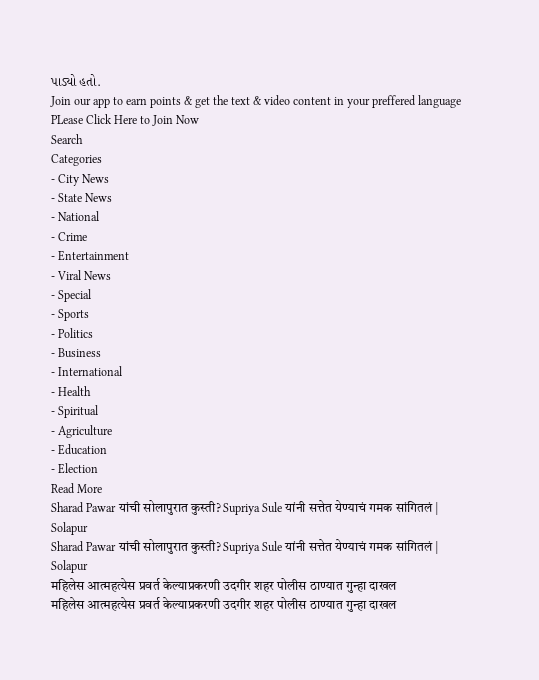પાડ્યો હતો.
Join our app to earn points & get the text & video content in your preffered language
PLease Click Here to Join Now
Search
Categories
- City News
- State News
- National
- Crime
- Entertainment
- Viral News
- Special
- Sports
- Politics
- Business
- International
- Health
- Spiritual
- Agriculture
- Education
- Election
Read More
Sharad Pawar यांची सोलापुरात कुस्ती? Supriya Sule यांनी सत्तेत येण्याचं गमक सांगितलं | Solapur
Sharad Pawar यांची सोलापुरात कुस्ती? Supriya Sule यांनी सत्तेत येण्याचं गमक सांगितलं | Solapur
महिलेस आत्महत्येस प्रवर्त केल्याप्रकरणी उदगीर शहर पोलीस ठाण्यात गुन्हा दाखल
महिलेस आत्महत्येस प्रवर्त केल्याप्रकरणी उदगीर शहर पोलीस ठाण्यात गुन्हा दाखल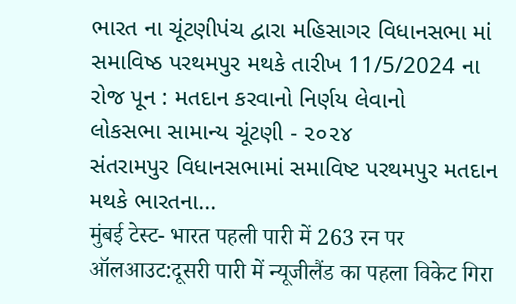ભારત ના ચૂંટણીપંચ દ્વારા મહિસાગર વિધાનસભા માં સમાવિષ્ઠ પરથમપુર મથકે તારીખ 11/5/2024 ના રોજ પૂન : મતદાન કરવાનો નિર્ણય લેવાનો
લોકસભા સામાન્ય ચૂંટણી - ૨૦૨૪
સંતરામપુર વિધાનસભામાં સમાવિષ્ટ પરથમપુર મતદાન મથકે ભારતના...
मुंबई टेस्ट- भारत पहली पारी में 263 रन पर ऑलआउट:दूसरी पारी में न्यूजीलैंड का पहला विकेट गिरा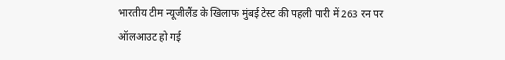भारतीय टीम न्यूजीलैंड के खिलाफ मुंबई टेस्ट की पहली पारी में 263 रन पर ऑलआउट हो गई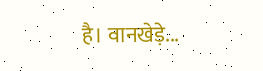है। वानखेड़े...